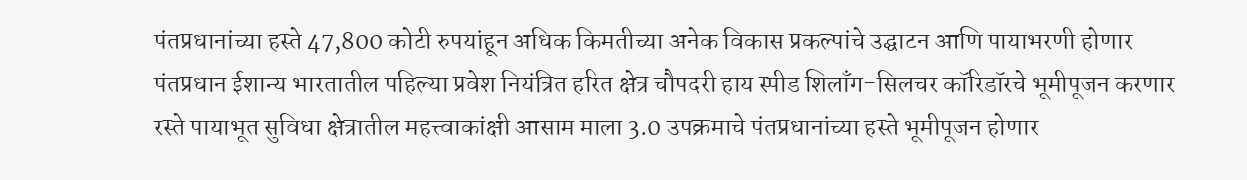पंतप्रधानांच्या हस्ते 47,800 कोटी रुपयांहून अधिक किमतीच्या अनेक विकास प्रकल्पांचे उद्घाटन आणि पायाभरणी होणार
पंतप्रधान ईशान्य भारतातील पहिल्या प्रवेश नियंत्रित हरित क्षेत्र चौपदरी हाय स्पीड शिलाँग-सिलचर कॉरिडॉरचे भूमीपूजन करणार
रस्ते पायाभूत सुविधा क्षेत्रातील महत्त्वाकांक्षी आसाम माला 3.0 उपक्रमाचे पंतप्रधानांच्या हस्ते भूमीपूजन होणार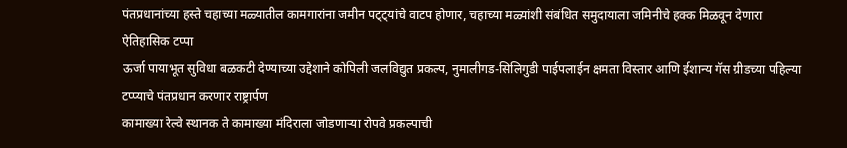पंतप्रधानांच्या हस्ते चहाच्या मळ्यातील कामगारांना जमीन पट्ट्यांचे वाटप होणार, चहाच्या मळ्यांशी संबंधित समुदायाला जमिनीचे हक्क मिळवून देणारा ऐतिहासिक टप्पा
ऊर्जा पायाभूत सुविधा बळकटी देण्याच्या उद्देशाने कोपिली जलविद्युत प्रकल्प, नुमालीगड-सिलिगुडी पाईपलाईन क्षमता विस्तार आणि ईशान्य गॅस ग्रीडच्या पहिल्या टप्प्याचे पंतप्रधान करणार राष्ट्रार्पण
कामाख्या रेल्वे स्थानक ते कामाख्या मंदिराला जोडणाऱ्या रोपवे प्रकल्पाची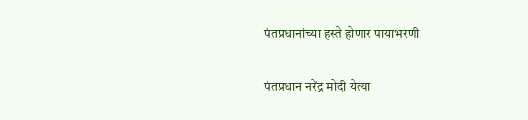पंतप्रधानांच्या हस्ते होणार पायाभरणी

पंतप्रधान नरेंद्र मोदी येत्या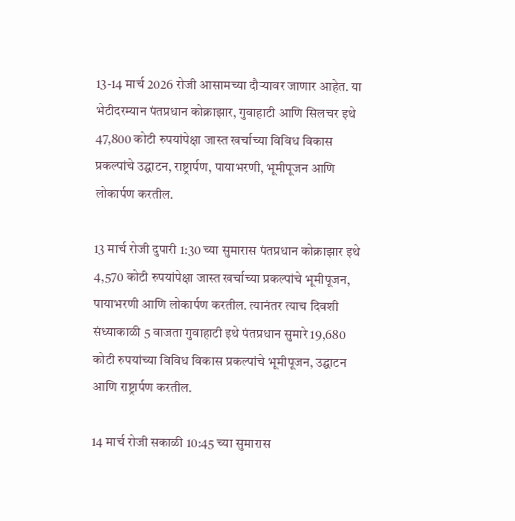13-14 मार्च 2026 रोजी आसामच्या दौर्‍यावर जाणार आहेत. या भेटीदरम्यान पंतप्रधान कोक्राझार, गुवाहाटी आणि सिलचर इथे 47,800 कोटी रुपयांपेक्षा जास्त खर्चाच्या विविध विकास प्रकल्पांचे उद्घाटन, राष्ट्रार्पण, पायाभरणी, भूमीपूजन आणि लोकार्पण करतील.

13 मार्च रोजी दुपारी 1:30 च्या सुमारास पंतप्रधान कोक्राझार इथे 4,570 कोटी रुपयांपेक्षा जास्त खर्चाच्या प्रकल्पांचे भूमीपूजन, पायाभरणी आणि लोकार्पण करतील. त्यानंतर त्याच दिवशी संध्याकाळी 5 वाजता गुवाहाटी इथे पंतप्रधान सुमारे 19,680 कोटी रुपयांच्या विविध विकास प्रकल्पांचे भूमीपूजन, उद्घाटन आणि राष्ट्रार्पण करतील.

14 मार्च रोजी सकाळी 10:45 च्या सुमारास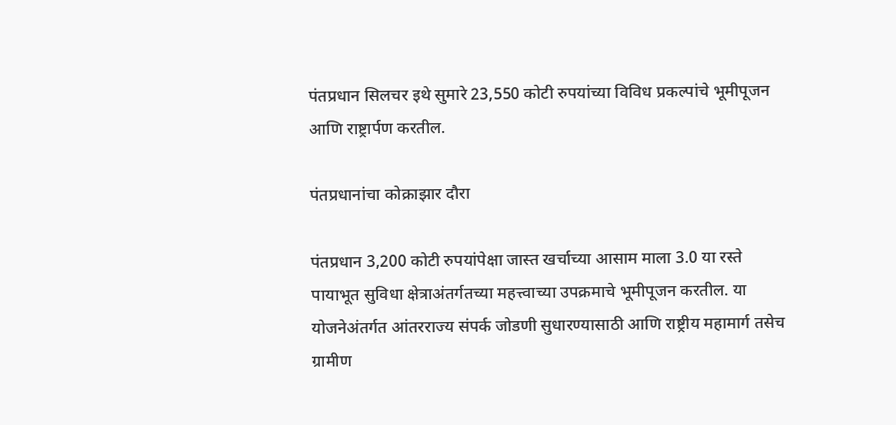पंतप्रधान सिलचर इथे सुमारे 23,550 कोटी रुपयांच्या विविध प्रकल्पांचे भूमीपूजन आणि राष्ट्रार्पण करतील.

पंतप्रधानांचा कोक्राझार दौरा

पंतप्रधान 3,200 कोटी रुपयांपेक्षा जास्त खर्चाच्या आसाम माला 3.0 या रस्ते पायाभूत सुविधा क्षेत्राअंतर्गतच्या महत्त्वाच्या उपक्रमाचे भूमीपूजन करतील. या योजनेअंतर्गत आंतरराज्य संपर्क जोडणी सुधारण्यासाठी आणि राष्ट्रीय महामार्ग तसेच ग्रामीण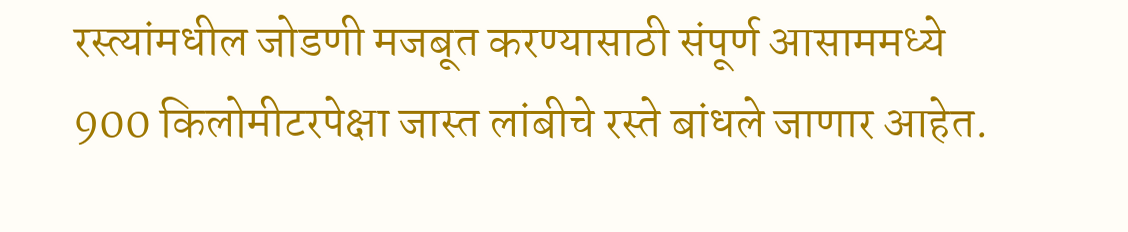रस्त्यांमधील जोडणी मजबूत करण्यासाठी संपूर्ण आसाममध्ये 900 किलोमीटरपेक्षा जास्त लांबीचे रस्ते बांधले जाणार आहेत.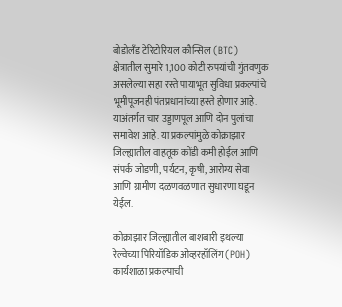बोडोलँड टेरिटोरियल कौन्सिल (BTC) क्षेत्रातील सुमारे 1,100 कोटी रुपयांची गुंतवणुक असलेल्या सहा रस्ते पायाभूत सुविधा प्रकल्पांचे  भूमीपूजनही पंतप्रधानांच्या हस्ते होणार आहे. याअंतर्गत चार उड्डाणपूल आणि दोन पुलांचा समावेश आहे. या प्रकल्पांमुळे कोक्राझार जिल्ह्यातील वाहतूक कोंडी कमी होईल आणि संपर्क जोडणी, पर्यटन, कृषी, आरोग्य सेवा आणि ग्रामीण दळणवळणात सुधारणा घडून येईल.

कोक्राझार जिल्ह्यातील बाशबारी इथल्या रेल्वेच्या पिरियॉडिक ओव्हरहॉलिंग (POH) कार्यशाळा प्रकल्पाची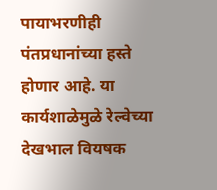पायाभरणीही पंतप्रधानांच्या हस्ते होणार आहे. या कार्यशाळेमुळे रेल्वेच्या देखभाल वियषक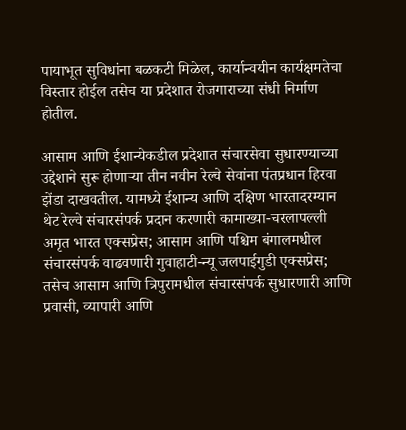पायाभूत सुविधांना बळकटी मिळेल, कार्यान्वयीन कार्यक्षमतेचा विस्तार होईल तसेच या प्रदेशात रोजगाराच्या संधी निर्माण होतील.

आसाम आणि ईशान्येकडील प्रदेशात संचारसेवा सुधारण्याच्या उद्देशाने सुरू होणाऱ्या तीन नवीन रेल्वे सेवांना पंतप्रधान हिरवा झेंडा दाखवतील. यामध्ये ईशान्य आणि दक्षिण भारतादरम्यान थेट रेल्वे संचारसंपर्क प्रदान करणारी कामाख्या-चरलापल्ली अमृत भारत एक्सप्रेस; आसाम आणि पश्चिम बंगालमधील संचारसंपर्क वाढवणारी गुवाहाटी-न्यू जलपाईगुडी एक्सप्रेस; तसेच आसाम आणि त्रिपुरामधील संचारसंपर्क सुधारणारी आणि प्रवासी, व्यापारी आणि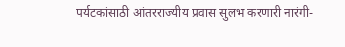पर्यटकांसाठी आंतरराज्यीय प्रवास सुलभ करणारी नारंगी-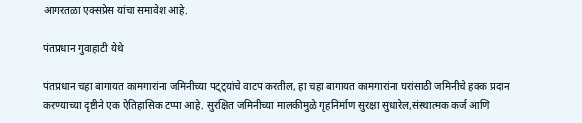आगरतळा एक्सप्रेस यांचा समावेश आहे.

पंतप्रधान गुवाहाटी येथे

पंतप्रधान चहा बागायत कामगारांना जमिनीच्या पट्ट्यांचे वाटप करतील, हा चहा बागायत कामगारांना घरांसाठी जमिनीचे हक्क प्रदान करण्याच्या दृष्टीने एक ऐतिहासिक टप्पा आहे. सुरक्षित जमिनीच्या मालकीमुळे गृहनिर्माण सुरक्षा सुधारेल,संस्थात्मक कर्ज आणि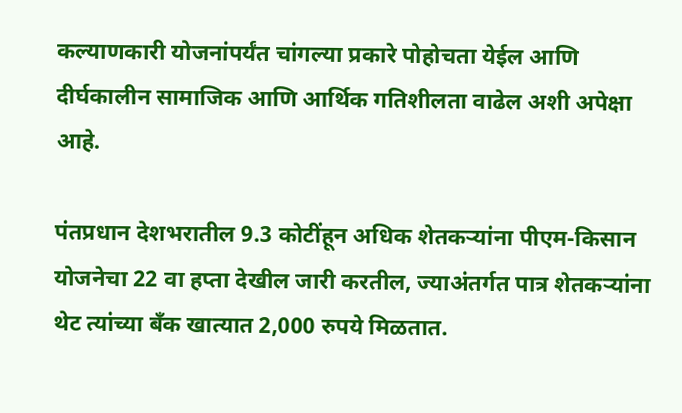कल्याणकारी योजनांपर्यंत चांगल्या प्रकारे पोहोचता येईल आणि दीर्घकालीन सामाजिक आणि आर्थिक गतिशीलता वाढेल अशी अपेक्षा आहे.

पंतप्रधान देशभरातील 9.3 कोटींहून अधिक शेतकऱ्यांना पीएम-किसान योजनेचा 22 वा हप्ता देखील जारी करतील, ज्याअंतर्गत पात्र शेतकऱ्यांना थेट त्यांच्या बँक खात्यात 2,000 रुपये मिळतात.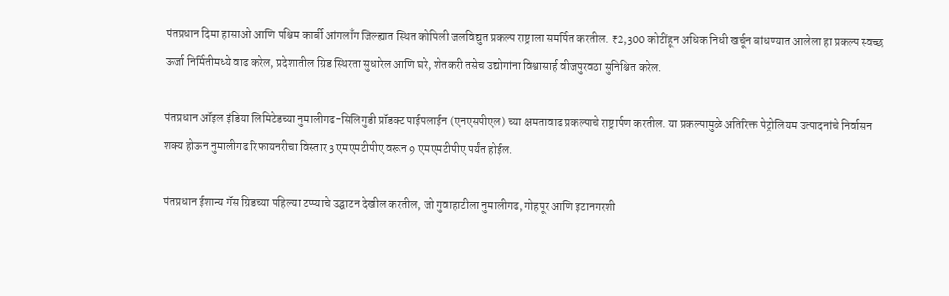पंतप्रधान दिमा हासाओ आणि पश्चिम कार्बी आंगलाँग जिल्ह्यात स्थित कोपिली जलविद्युत प्रकल्प राष्ट्राला समर्पित करतील. ₹2,300 कोटींहून अधिक निधी खर्चून बांधण्यात आलेला हा प्रकल्प स्वच्छ ऊर्जा निर्मितीमध्ये वाढ करेल, प्रदेशातील ग्रिड स्थिरता सुधारेल आणि घरे, शेतकरी तसेच उद्योगांना विश्वासार्ह वीजपुरवठा सुनिश्चित करेल.

पंतप्रधान ऑइल इंडिया लिमिटेडच्या नुमालीगढ-सिलिगुडी प्रॉडक्ट पाईपलाईन (एनएसपीएल) च्या क्षमतावाढ प्रकल्पाचे राष्ट्रार्पण करतील. या प्रकल्पामुळे अतिरिक्त पेट्रोलियम उत्पादनांचे निर्वासन शक्य होऊन नुमालीगढ रिफायनरीचा विस्तार 3 एमएमटीपीए वरून 9 एमएमटीपीए पर्यंत होईल.

पंतप्रधान ईशान्य गॅस ग्रिडच्या पहिल्या टप्प्याचे उद्घाटन देखील करतील, जो गुवाहाटीला नुमालीगढ, गोहपूर आणि इटानगरशी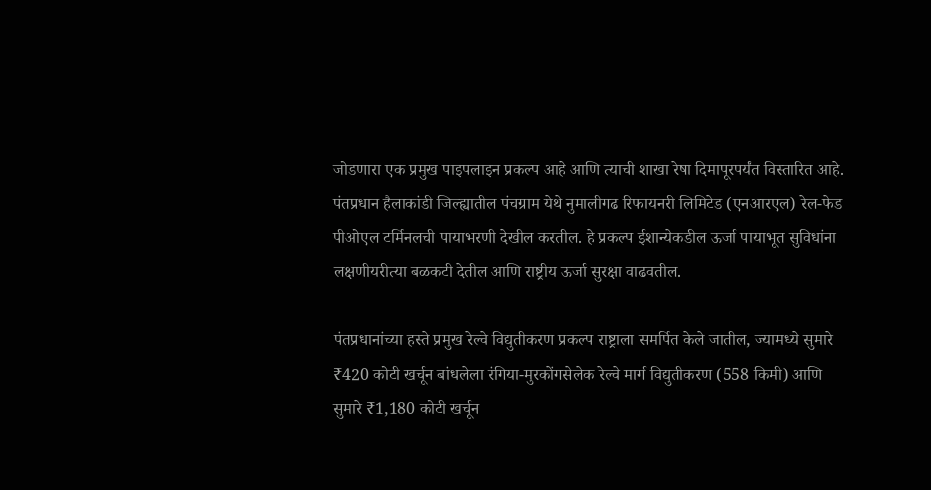जोडणारा एक प्रमुख पाइपलाइन प्रकल्प आहे आणि त्याची शाखा रेषा दिमापूरपर्यंत विस्तारित आहे. पंतप्रधान हैलाकांडी जिल्ह्यातील पंचग्राम येथे नुमालीगढ रिफायनरी लिमिटेड (एनआरएल) रेल-फेड पीओएल टर्मिनलची पायाभरणी देखील करतील. हे प्रकल्प ईशान्येकडील ऊर्जा पायाभूत सुविधांना लक्षणीयरीत्या बळकटी देतील आणि राष्ट्रीय ऊर्जा सुरक्षा वाढवतील.

पंतप्रधानांच्या हस्ते प्रमुख रेल्वे विद्युतीकरण प्रकल्प राष्ट्राला समर्पित केले जातील, ज्यामध्ये सुमारे ₹420 कोटी खर्चून बांधलेला रंगिया-मुरकोंगसेलेक रेल्वे मार्ग विद्युतीकरण (558 किमी) आणि सुमारे ₹1,180 कोटी खर्चून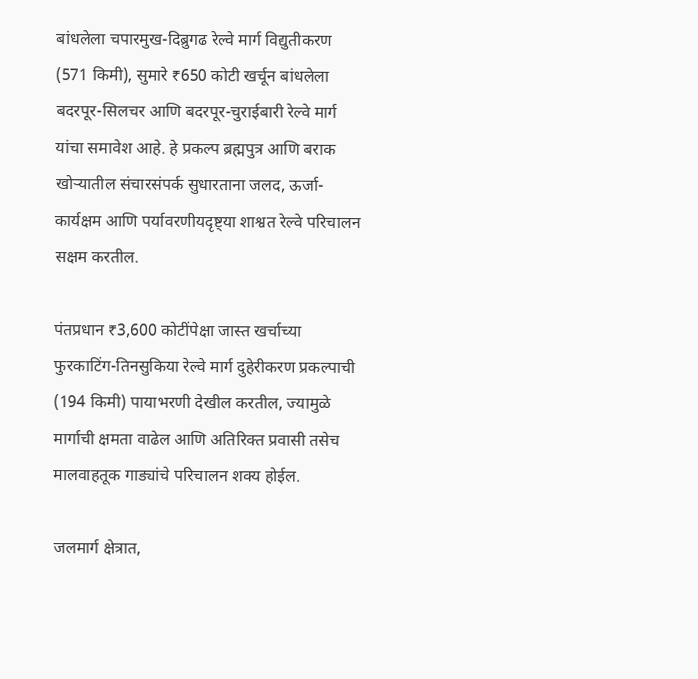बांधलेला चपारमुख-दिब्रुगढ रेल्वे मार्ग विद्युतीकरण (571 किमी), सुमारे ₹650 कोटी खर्चून बांधलेला बदरपूर-सिलचर आणि बदरपूर-चुराईबारी रेल्वे मार्ग यांचा समावेश आहे. हे प्रकल्प ब्रह्मपुत्र आणि बराक खोऱ्यातील संचारसंपर्क सुधारताना जलद, ऊर्जा-कार्यक्षम आणि पर्यावरणीयदृष्ट्या शाश्वत रेल्वे परिचालन सक्षम करतील.

पंतप्रधान ₹3,600 कोटींपेक्षा जास्त खर्चाच्या फुरकाटिंग-तिनसुकिया रेल्वे मार्ग दुहेरीकरण प्रकल्पाची (194 किमी) पायाभरणी देखील करतील, ज्यामुळे मार्गाची क्षमता वाढेल आणि अतिरिक्त प्रवासी तसेच मालवाहतूक गाड्यांचे परिचालन शक्य होईल.

जलमार्ग क्षेत्रात,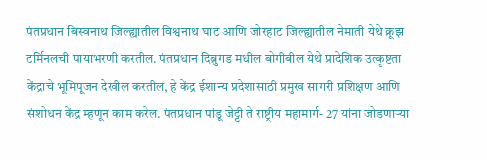पंतप्रधान बिस्वनाथ जिल्ह्यातील विश्वनाथ घाट आणि जोरहाट जिल्ह्यातील नेमाती येथे क्रूझ टर्मिनलची पायाभरणी करतील. पंतप्रधान दिब्रुगड मधील बोगीबील येथे प्रादेशिक उत्कृष्टता केंद्राचे भूमिपूजन देखील करतील, हे केंद्र ईशान्य प्रदेशासाठी प्रमुख सागरी प्रशिक्षण आणि संशोधन केंद्र म्हणून काम करेल. पंतप्रधान पांडू जेट्टी ते राष्ट्रीय महामार्ग- 27 यांना जोडणाऱ्या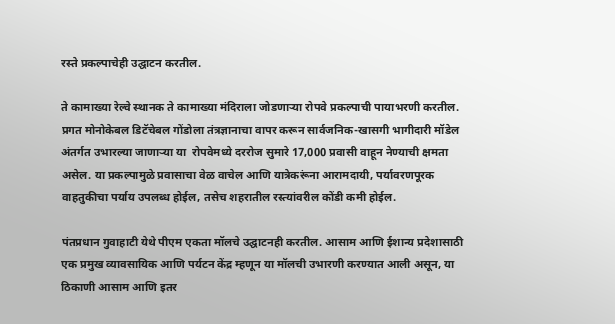रस्ते प्रकल्पाचेही उद्घाटन करतील.

ते कामाख्या रेल्वे स्थानक ते कामाख्या मंदिराला जोडणाऱ्या रोपवे प्रकल्पाची पायाभरणी करतील. प्रगत मोनोकेबल डिटॅचेबल गोंडोला तंत्रज्ञानाचा वापर करून सार्वजनिक-खासगी भागीदारी मॉडेल अंतर्गत उभारल्या जाणाऱ्या या  रोपवेमध्ये दररोज सुमारे 17,000 प्रवासी वाहून नेण्याची क्षमता असेल. या प्रकल्पामुळे प्रवासाचा वेळ वाचेल आणि यात्रेकरूंना आरामदायी, पर्यावरणपूरक वाहतुकीचा पर्याय उपलब्ध होईल, तसेच शहरातील रस्त्यांवरील कोंडी कमी होईल.

पंतप्रधान गुवाहाटी येथे पीएम एकता मॉलचे उद्घाटनही करतील. आसाम आणि ईशान्य प्रदेशासाठी एक प्रमुख व्यावसायिक आणि पर्यटन केंद्र म्हणून या मॉलची उभारणी करण्यात आली असून, या ठिकाणी आसाम आणि इतर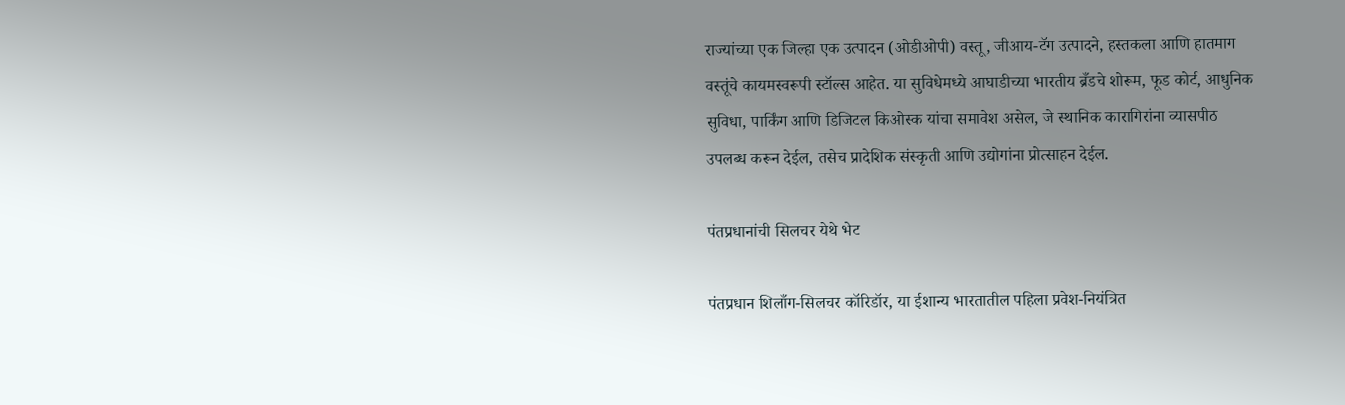राज्यांच्या एक जिल्हा एक उत्पादन (ओडीओपी) वस्तू, जीआय-टॅग उत्पादने, हस्तकला आणि हातमाग वस्तूंचे कायमस्वरूपी स्टॉल्स आहेत. या सुविधेमध्ये आघाडीच्या भारतीय ब्रँडचे शोरूम, फूड कोर्ट, आधुनिक सुविधा, पार्किंग आणि डिजिटल किओस्क यांचा समावेश असेल, जे स्थानिक कारागिरांना व्यासपीठ उपलब्ध करून देईल, तसेच प्रादेशिक संस्कृती आणि उद्योगांना प्रोत्साहन देईल.

पंतप्रधानांची सिलचर येथे भेट

पंतप्रधान शिलाँग-सिलचर कॉरिडॉर, या ईशान्य भारतातील पहिला प्रवेश-नियंत्रित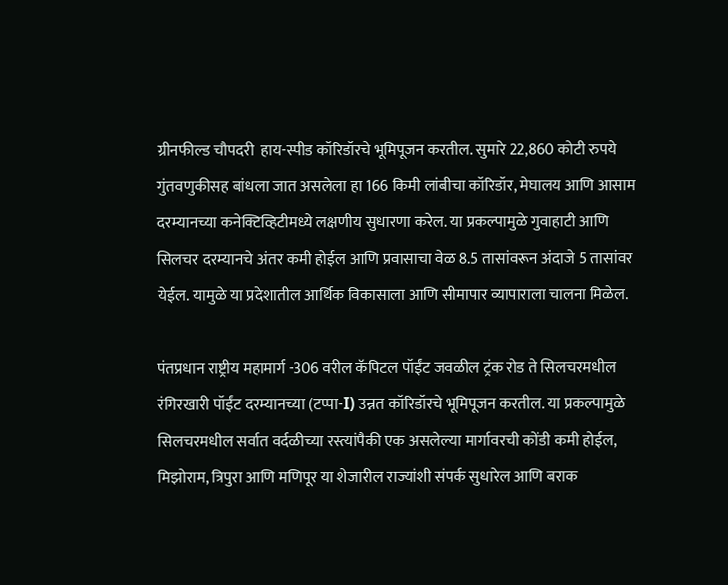ग्रीनफील्ड चौपदरी  हाय-स्पीड कॉरिडॉरचे भूमिपूजन करतील. सुमारे 22,860 कोटी रुपये गुंतवणुकीसह बांधला जात असलेला हा 166 किमी लांबीचा कॉरिडॉर, मेघालय आणि आसाम दरम्यानच्या कनेक्टिव्हिटीमध्ये लक्षणीय सुधारणा करेल. या प्रकल्पामुळे गुवाहाटी आणि सिलचर दरम्यानचे अंतर कमी होईल आणि प्रवासाचा वेळ 8.5 तासांवरून अंदाजे 5 तासांवर येईल. यामुळे या प्रदेशातील आर्थिक विकासाला आणि सीमापार व्यापाराला चालना मिळेल.

पंतप्रधान राष्ट्रीय महामार्ग -306 वरील कॅपिटल पॉईंट जवळील ट्रंक रोड ते सिलचरमधील रंगिरखारी पॉईंट दरम्यानच्या (टप्पा-I) उन्नत कॉरिडॉरचे भूमिपूजन करतील. या प्रकल्पामुळे सिलचरमधील सर्वात वर्दळीच्या रस्त्यांपैकी एक असलेल्या मार्गावरची कोंडी कमी होईल, मिझोराम, त्रिपुरा आणि मणिपूर या शेजारील राज्यांशी संपर्क सुधारेल आणि बराक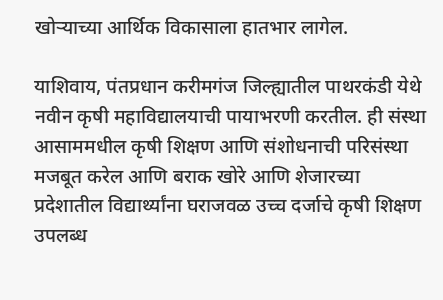खोऱ्याच्या आर्थिक विकासाला हातभार लागेल.

याशिवाय, पंतप्रधान करीमगंज जिल्ह्यातील पाथरकंडी येथे नवीन कृषी महाविद्यालयाची पायाभरणी करतील. ही संस्था आसाममधील कृषी शिक्षण आणि संशोधनाची परिसंस्था मजबूत करेल आणि बराक खोरे आणि शेजारच्या प्रदेशातील विद्यार्थ्यांना घराजवळ उच्च दर्जाचे कृषी शिक्षण उपलब्ध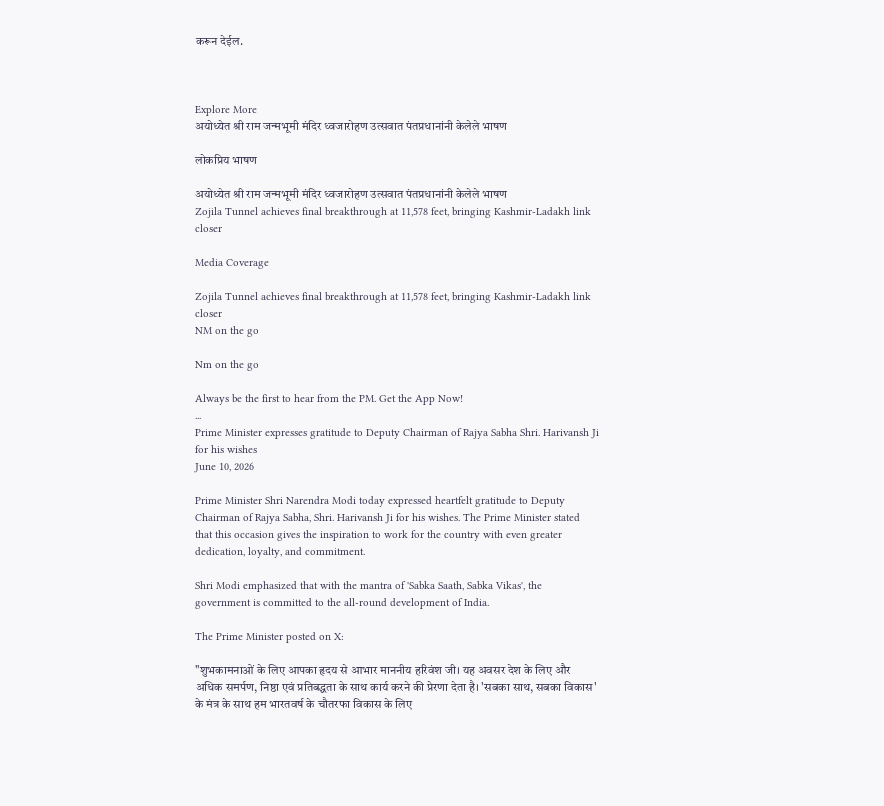करून देईल.



Explore More
अयोध्येत श्री राम जन्मभूमी मंदिर ध्वजारोहण उत्सवात पंतप्रधानांनी केलेले भाषण

लोकप्रिय भाषण

अयोध्येत श्री राम जन्मभूमी मंदिर ध्वजारोहण उत्सवात पंतप्रधानांनी केलेले भाषण
Zojila Tunnel achieves final breakthrough at 11,578 feet, bringing Kashmir-Ladakh link closer

Media Coverage

Zojila Tunnel achieves final breakthrough at 11,578 feet, bringing Kashmir-Ladakh link closer
NM on the go

Nm on the go

Always be the first to hear from the PM. Get the App Now!
...
Prime Minister expresses gratitude to Deputy Chairman of Rajya Sabha Shri. Harivansh Ji for his wishes
June 10, 2026

Prime Minister Shri Narendra Modi today expressed heartfelt gratitude to Deputy Chairman of Rajya Sabha, Shri. Harivansh Ji for his wishes. The Prime Minister stated that this occasion gives the inspiration to work for the country with even greater dedication, loyalty, and commitment.

Shri Modi emphasized that with the mantra of 'Sabka Saath, Sabka Vikas', the government is committed to the all-round development of India.

The Prime Minister posted on X:

"शुभकामनाओं के लिए आपका हृदय से आभार माननीय हरिवंश जी। यह अवसर देश के लिए और अधिक समर्पण, निष्ठा एवं प्रतिबद्धता के साथ कार्य करने की प्रेरणा देता है। 'सबका साथ, सबका विकास' के मंत्र के साथ हम भारतवर्ष के चौतरफा विकास के लिए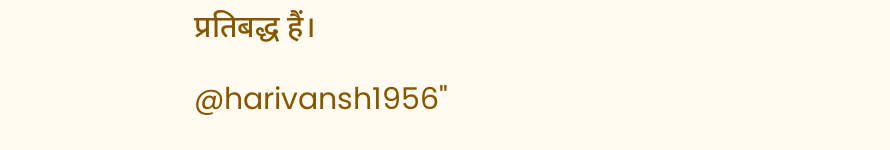प्रतिबद्ध हैं।

@harivansh1956"